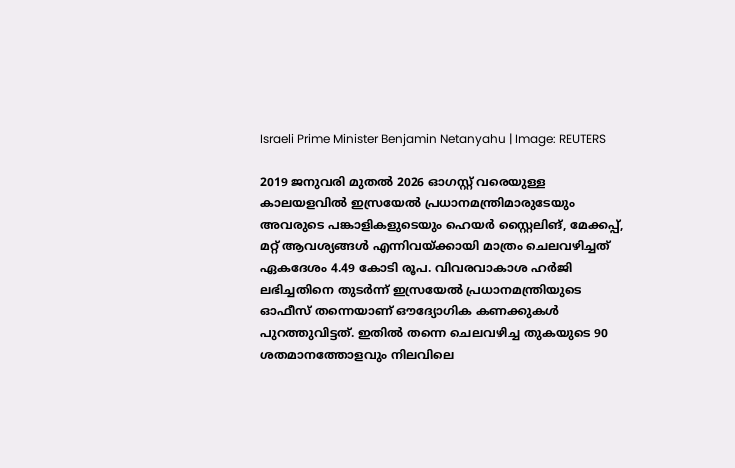Israeli Prime Minister Benjamin Netanyahu | Image: REUTERS

2019 ജനുവരി മുതൽ 2026 ഓഗസ്റ്റ് വരെയുള്ള കാലയളവിൽ ഇസ്രയേൽ പ്രധാനമന്ത്രിമാരുടേയും അവരുടെ പങ്കാളികളുടെയും ഹെയർ സ്റ്റൈലിങ്, മേക്കപ്പ്, മറ്റ് ആവശ്യങ്ങൾ എന്നിവയ്ക്കായി മാത്രം ചെലവഴിച്ചത് ഏകദേശം 4.49 കോടി രൂപ. വിവരവാകാശ ഹര്‍ജി ലഭിച്ചതിനെ തുടര്‍ന്ന് ഇസ്രയേൽ പ്രധാനമന്ത്രിയുടെ ഓഫീസ് തന്നെയാണ് ഔദ്യോഗിക കണക്കുകൾ പുറത്തുവിട്ടത്. ഇതില്‍ തന്നെ ചെലവഴിച്ച തുകയുടെ 90 ശതമാനത്തോളവും നിലവിലെ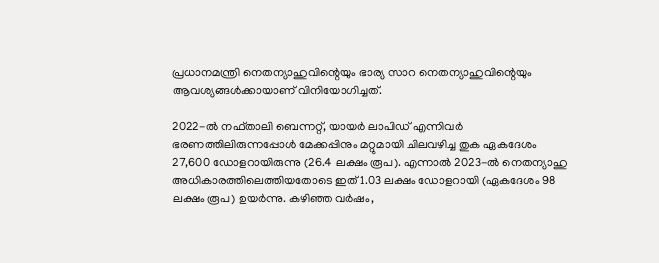പ്രധാനമന്ത്രി നെതന്യാഹുവിന്റെയും ഭാര്യ സാറ നെതന്യാഹുവിന്റെയും ആവശ്യങ്ങൾക്കായാണ് വിനിയോഗിച്ചത്.

2022-ൽ നഫ്താലി ബെന്നറ്റ്, യായർ ലാപിഡ് എന്നിവർ ഭരണത്തിലിരുന്നപ്പോൾ മേക്കപ്പിനും മറ്റുമായി ചിലവഴിച്ച തുക ഏകദേശം 27,600 ഡോളറായിരുന്നു (26.4 ലക്ഷം രൂപ). എന്നാല്‍ 2023-ൽ നെതന്യാഹു അധികാരത്തിലെത്തിയതോടെ ഇത് 1.03 ലക്ഷം ഡോളറായി (ഏകദേശം 98 ലക്ഷം രൂപ) ഉയർന്നു. കഴിഞ്ഞ വര്‍ഷം,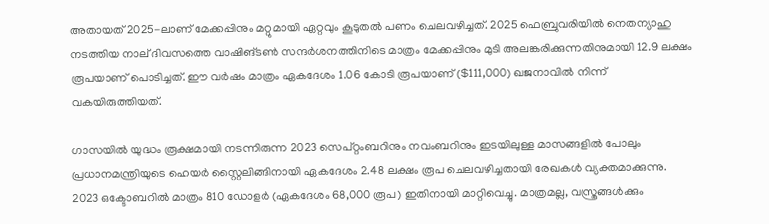അതായത് 2025-ലാണ് മേക്കപ്പിനും മറ്റുമായി ഏറ്റവും കൂടുതൽ പണം ചെലവഴിച്ചത്. 2025 ഫെബ്രുവരിയിൽ നെതന്യാഹു നടത്തിയ നാല് ദിവസത്തെ വാഷിങ്ടൺ സന്ദർശനത്തിനിടെ മാത്രം മേക്കപ്പിനും മുടി അലങ്കരിക്കുന്നതിനുമായി 12.9 ലക്ഷം രൂപയാണ് പൊടിച്ചത്. ഈ വർഷം മാത്രം ഏകദേശം 1.06 കോടി രൂപയാണ് ($111,000) ഖജനാവിൽ നിന്ന് വകയിരുത്തിയത്.

ഗാസയിൽ യുദ്ധം രൂക്ഷമായി നടന്നിരുന്ന 2023 സെപ്റ്റംബറിനും നവംബറിനും ഇടയിലുള്ള മാസങ്ങളിൽ പോലും പ്രധാനമന്ത്രിയുടെ ഹെയർ സ്റ്റൈലിങ്ങിനായി ഏകദേശം 2.48 ലക്ഷം രൂപ ചെലവഴിച്ചതായി രേഖകൾ വ്യക്തമാക്കുന്നു. 2023 ഒക്ടോബറിൽ മാത്രം 810 ഡോളർ (ഏകദേശം 68,000 രൂപ) ഇതിനായി മാറ്റിവെച്ചു. മാത്രമല്ല, വസ്ത്രങ്ങൾക്കും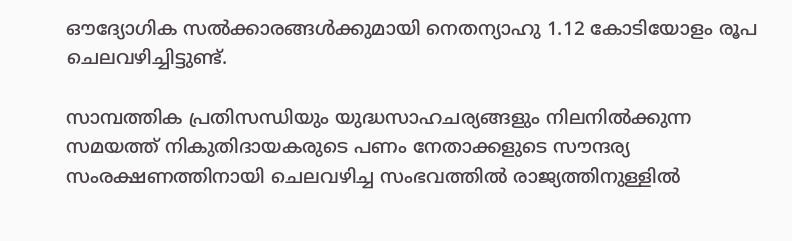ഔദ്യോഗിക സൽക്കാരങ്ങൾക്കുമായി നെതന്യാഹു 1.12 കോടിയോളം രൂപ ചെലവഴിച്ചിട്ടുണ്ട്.

സാമ്പത്തിക പ്രതിസന്ധിയും യുദ്ധസാഹചര്യങ്ങളും നിലനിൽക്കുന്ന സമയത്ത് നികുതിദായകരുടെ പണം നേതാക്കളുടെ സൗന്ദര്യ സംരക്ഷണത്തിനായി ചെലവഴിച്ച സംഭവത്തിൽ രാജ്യത്തിനുള്ളിൽ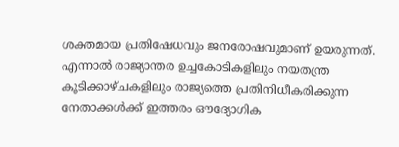ശക്തമായ പ്രതിഷേധവും ജനരോഷവുമാണ് ഉയരുന്നത്. എന്നാൽ രാജ്യാന്തര ഉച്ചകോടികളിലും നയതന്ത്ര കൂടിക്കാഴ്ചകളിലും രാജ്യത്തെ പ്രതിനിധീകരിക്കുന്ന നേതാക്കൾക്ക് ഇത്തരം ഔദ്യോഗിക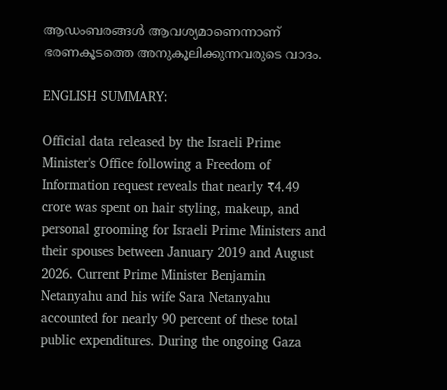ആഡംബരങ്ങൾ ആവശ്യമാണെന്നാണ് ഭരണകൂടത്തെ അനുകൂലിക്കുന്നവരുടെ വാദം.

ENGLISH SUMMARY:

Official data released by the Israeli Prime Minister's Office following a Freedom of Information request reveals that nearly ₹4.49 crore was spent on hair styling, makeup, and personal grooming for Israeli Prime Ministers and their spouses between January 2019 and August 2026. Current Prime Minister Benjamin Netanyahu and his wife Sara Netanyahu accounted for nearly 90 percent of these total public expenditures. During the ongoing Gaza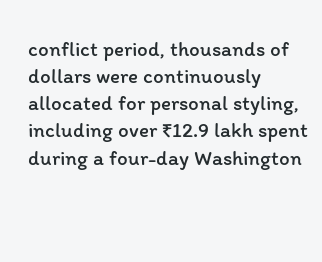conflict period, thousands of dollars were continuously allocated for personal styling, including over ₹12.9 lakh spent during a four-day Washington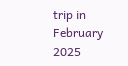trip in February 2025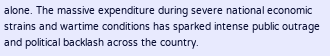alone. The massive expenditure during severe national economic strains and wartime conditions has sparked intense public outrage and political backlash across the country.